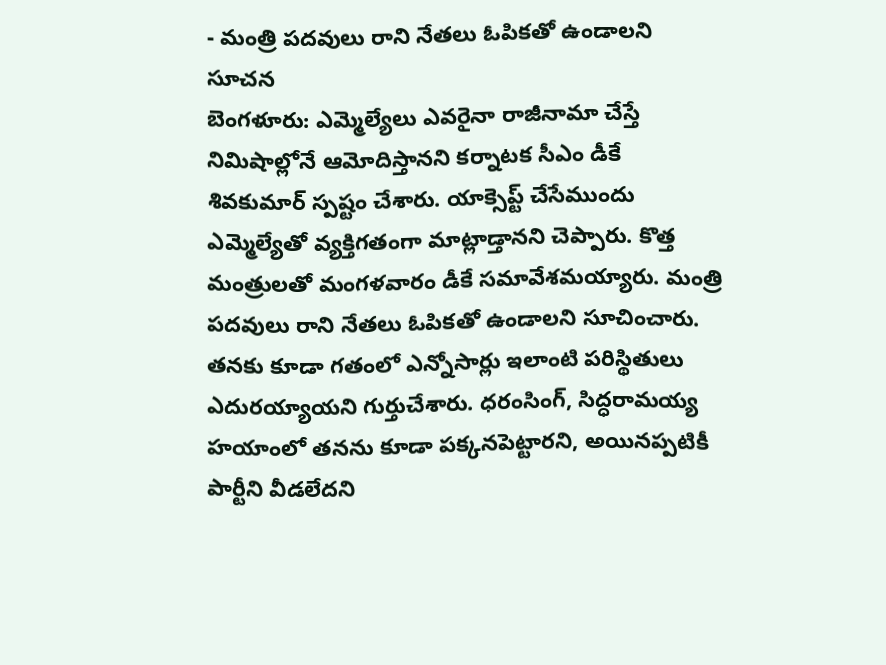- మంత్రి పదవులు రాని నేతలు ఓపికతో ఉండాలని సూచన
బెంగళూరు: ఎమ్మెల్యేలు ఎవరైనా రాజీనామా చేస్తే నిమిషాల్లోనే ఆమోదిస్తానని కర్నాటక సీఎం డీకే శివకుమార్ స్పష్టం చేశారు. యాక్సెప్ట్ చేసేముందు ఎమ్మెల్యేతో వ్యక్తిగతంగా మాట్లాడ్తానని చెప్పారు. కొత్త మంత్రులతో మంగళవారం డీకే సమావేశమయ్యారు. మంత్రి పదవులు రాని నేతలు ఓపికతో ఉండాలని సూచించారు.
తనకు కూడా గతంలో ఎన్నోసార్లు ఇలాంటి పరిస్థితులు ఎదురయ్యాయని గుర్తుచేశారు. ధరంసింగ్, సిద్ధరామయ్య హయాంలో తనను కూడా పక్కనపెట్టారని, అయినప్పటికీ పార్టీని వీడలేదని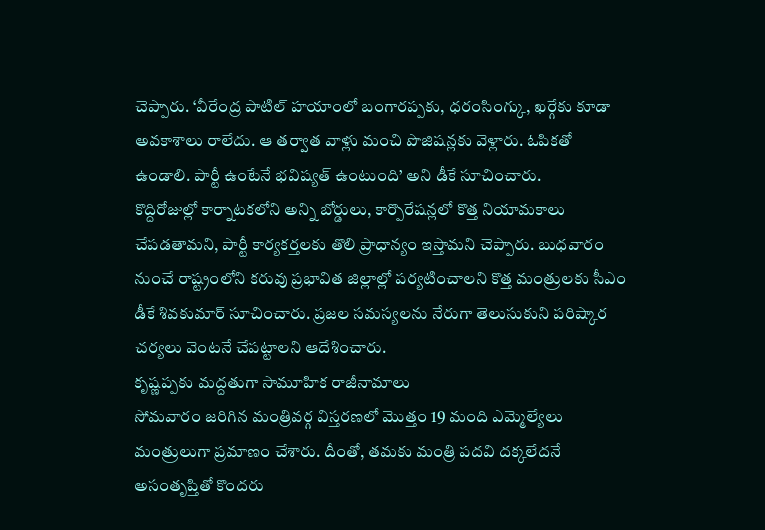చెప్పారు. ‘వీరేంద్ర పాటిల్ హయాంలో బంగారప్పకు, ధరంసింగ్కు, ఖర్గేకు కూడా అవకాశాలు రాలేదు. ఆ తర్వాత వాళ్లు మంచి పొజిషన్లకు వెళ్లారు. ఓపికతో ఉండాలి. పార్టీ ఉంటేనే భవిష్యత్ ఉంటుంది’ అని డీకే సూచించారు.
కొద్దిరోజుల్లో కార్నాటకలోని అన్ని బోర్డులు, కార్పొరేషన్లలో కొత్త నియామకాలు చేపడతామని, పార్టీ కార్యకర్తలకు తొలి ప్రాధాన్యం ఇస్తామని చెప్పారు. బుధవారం నుంచే రాష్ట్రంలోని కరువు ప్రభావిత జిల్లాల్లో పర్యటించాలని కొత్త మంత్రులకు సీఎం డీకే శివకుమార్ సూచించారు. ప్రజల సమస్యలను నేరుగా తెలుసుకుని పరిష్కార చర్యలు వెంటనే చేపట్టాలని ఆదేశించారు.
కృష్ణప్పకు మద్దతుగా సామూహిక రాజీనామాలు
సోమవారం జరిగిన మంత్రివర్గ విస్తరణలో మొత్తం 19 మంది ఎమ్మెల్యేలు మంత్రులుగా ప్రమాణం చేశారు. దీంతో, తమకు మంత్రి పదవి దక్కలేదనే అసంతృప్తితో కొందరు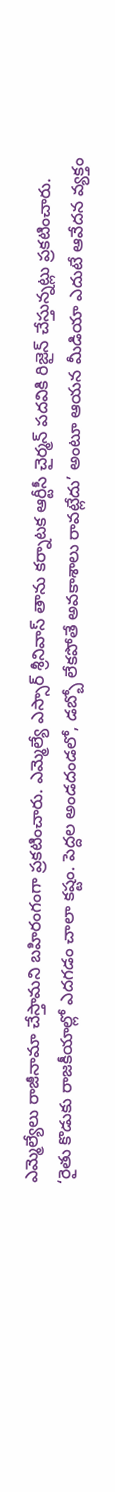ఎమ్మెల్యేలు రాజీనామా చేస్తామని బహిరంగంగా ప్రకటించారు. ఎమ్మెల్యే ఎస్సార్ శ్రీనివాస్ తాను కర్నాటక ఆర్టీసీ చైర్మన్ పదవికి రిజైన్ చేస్తున్నట్లు ప్రకటించారు. ‘రైతు కొడుకు రాజకీయాల్లో ఎదగడం చాలా కష్టం. పెద్దల అండదండలో, డబ్బో లేకపోతే అవకాశాలు రావట్లేదు’ అంటూ ఆయన మీడియా ఎదుటే ఆవేదన వ్యక్తం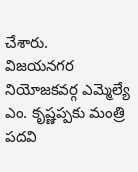చేశారు.
విజయనగర నియోజకవర్గ ఎమ్మెల్యే ఎం. కృష్ణప్పకు మంత్రి పదవి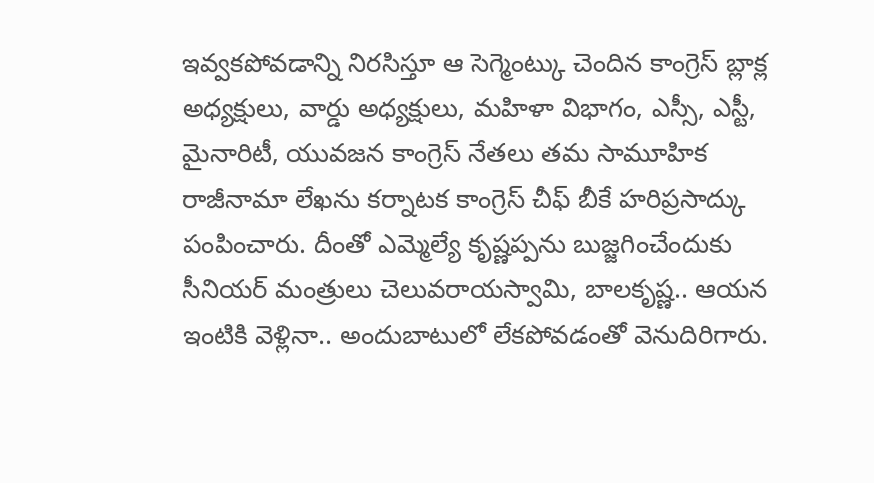ఇవ్వకపోవడాన్ని నిరసిస్తూ ఆ సెగ్మెంట్కు చెందిన కాంగ్రెస్ బ్లాక్ల అధ్యక్షులు, వార్డు అధ్యక్షులు, మహిళా విభాగం, ఎస్సీ, ఎస్టీ, మైనారిటీ, యువజన కాంగ్రెస్ నేతలు తమ సామూహిక రాజీనామా లేఖను కర్నాటక కాంగ్రెస్ చీఫ్ బీకే హరిప్రసాద్కు పంపించారు. దీంతో ఎమ్మెల్యే కృష్ణప్పను బుజ్జగించేందుకు సీనియర్ మంత్రులు చెలువరాయస్వామి, బాలకృష్ణ.. ఆయన ఇంటికి వెళ్లినా.. అందుబాటులో లేకపోవడంతో వెనుదిరిగారు.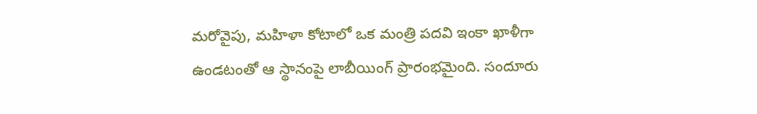మరోవైపు, మహిళా కోటాలో ఒక మంత్రి పదవి ఇంకా ఖాళీగా ఉండటంతో ఆ స్థానంపై లాబీయింగ్ ప్రారంభమైంది. సందూరు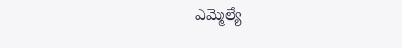ఎమ్మెల్యే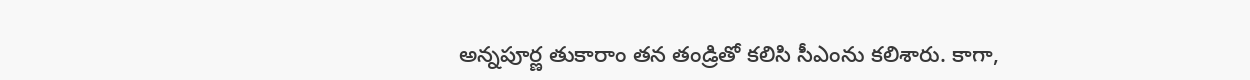అన్నపూర్ణ తుకారాం తన తండ్రితో కలిసి సీఎంను కలిశారు. కాగా,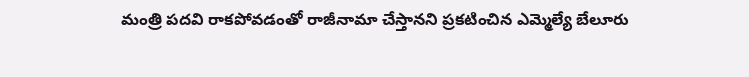మంత్రి పదవి రాకపోవడంతో రాజీనామా చేస్తానని ప్రకటించిన ఎమ్మెల్యే బేలూరు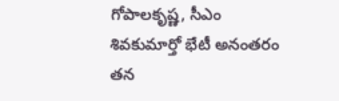గోపాలకృష్ణ, సీఎం శివకుమార్తో భేటీ అనంతరం తన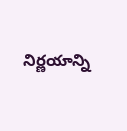నిర్ణయాన్ని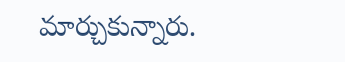మార్చుకున్నారు.